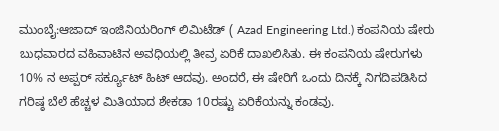ಮುಂಬೈ:ಆಜಾದ್ ಇಂಜಿನಿಯರಿಂಗ್ ಲಿಮಿಟೆಡ್ ( Azad Engineering Ltd.) ಕಂಪನಿಯ ಷೇರು ಬುಧವಾರದ ವಹಿವಾಟಿನ ಅವಧಿಯಲ್ಲಿ ತೀವ್ರ ಏರಿಕೆ ದಾಖಲಿಸಿತು. ಈ ಕಂಪನಿಯ ಷೇರುಗಳು 10% ನ ಅಪ್ಪರ್ ಸರ್ಕ್ಯೂಟ್ ಹಿಟ್ ಆದವು. ಅಂದರೆ, ಈ ಷೇರಿಗೆ ಒಂದು ದಿನಕ್ಕೆ ನಿಗದಿಪಡಿಸಿದ ಗರಿಷ್ಠ ಬೆಲೆ ಹೆಚ್ಚಳ ಮಿತಿಯಾದ ಶೇಕಡಾ 10ರಷ್ಟು ಏರಿಕೆಯನ್ನು ಕಂಡವು.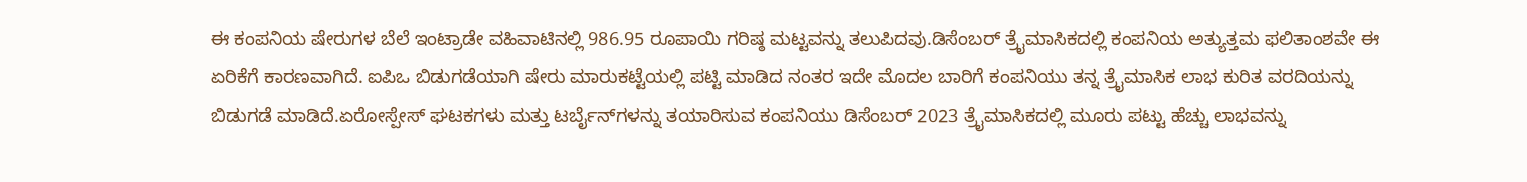ಈ ಕಂಪನಿಯ ಷೇರುಗಳ ಬೆಲೆ ಇಂಟ್ರಾಡೇ ವಹಿವಾಟಿನಲ್ಲಿ 986.95 ರೂಪಾಯಿ ಗರಿಷ್ಠ ಮಟ್ಟವನ್ನು ತಲುಪಿದವು.ಡಿಸೆಂಬರ್ ತ್ರೈಮಾಸಿಕದಲ್ಲಿ ಕಂಪನಿಯ ಅತ್ಯುತ್ತಮ ಫಲಿತಾಂಶವೇ ಈ ಏರಿಕೆಗೆ ಕಾರಣವಾಗಿದೆ. ಐಪಿಒ ಬಿಡುಗಡೆಯಾಗಿ ಷೇರು ಮಾರುಕಟ್ಟೆಯಲ್ಲಿ ಪಟ್ಟಿ ಮಾಡಿದ ನಂತರ ಇದೇ ಮೊದಲ ಬಾರಿಗೆ ಕಂಪನಿಯು ತನ್ನ ತ್ರೈಮಾಸಿಕ ಲಾಭ ಕುರಿತ ವರದಿಯನ್ನು ಬಿಡುಗಡೆ ಮಾಡಿದೆ.ಏರೋಸ್ಪೇಸ್ ಘಟಕಗಳು ಮತ್ತು ಟರ್ಬೈನ್‌ಗಳನ್ನು ತಯಾರಿಸುವ ಕಂಪನಿಯು ಡಿಸೆಂಬರ್ 2023 ತ್ರೈಮಾಸಿಕದಲ್ಲಿ ಮೂರು ಪಟ್ಟು ಹೆಚ್ಚು ಲಾಭವನ್ನು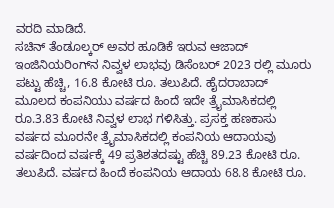ವರದಿ ಮಾಡಿದೆ.
ಸಚಿನ್ ತೆಂಡೂಲ್ಕರ್ ಅವರ ಹೂಡಿಕೆ ಇರುವ ಆಜಾದ್ ಇಂಜಿನಿಯರಿಂಗ್‌ನ ನಿವ್ವಳ ಲಾಭವು ಡಿಸೆಂಬರ್ 2023 ರಲ್ಲಿ ಮೂರು ಪಟ್ಟು ಹೆಚ್ಚಿ, 16.8 ಕೋಟಿ ರೂ. ತಲುಪಿದೆ. ಹೈದರಾಬಾದ್ ಮೂಲದ ಕಂಪನಿಯು ವರ್ಷದ ಹಿಂದೆ ಇದೇ ತ್ರೈಮಾಸಿಕದಲ್ಲಿ ರೂ.3.83 ಕೋಟಿ ನಿವ್ವಳ ಲಾಭ ಗಳಿಸಿತ್ತು. ಪ್ರಸಕ್ತ ಹಣಕಾಸು ವರ್ಷದ ಮೂರನೇ ತ್ರೈಮಾಸಿಕದಲ್ಲಿ ಕಂಪನಿಯ ಆದಾಯವು ವರ್ಷದಿಂದ ವರ್ಷಕ್ಕೆ 49 ಪ್ರತಿಶತದಷ್ಟು ಹೆಚ್ಚಿ 89.23 ಕೋಟಿ ರೂ. ತಲುಪಿದೆ. ವರ್ಷದ ಹಿಂದೆ ಕಂಪನಿಯ ಆದಾಯ 68.8 ಕೋಟಿ ರೂ.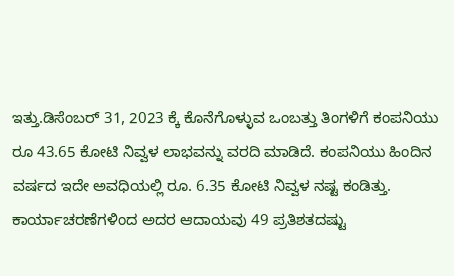ಇತ್ತು.ಡಿಸೆಂಬರ್ 31, 2023 ಕ್ಕೆ ಕೊನೆಗೊಳ್ಳುವ ಒಂಬತ್ತು ತಿಂಗಳಿಗೆ ಕಂಪನಿಯು ರೂ 43.65 ಕೋಟಿ ನಿವ್ವಳ ಲಾಭವನ್ನು ವರದಿ ಮಾಡಿದೆ. ಕಂಪನಿಯು ಹಿಂದಿನ ವರ್ಷದ ಇದೇ ಅವಧಿಯಲ್ಲಿ ರೂ. 6.35 ಕೋಟಿ ನಿವ್ವಳ ನಷ್ಟ ಕಂಡಿತ್ತು. ಕಾರ್ಯಾಚರಣೆಗಳಿಂದ ಅದರ ಆದಾಯವು 49 ಪ್ರತಿಶತದಷ್ಟು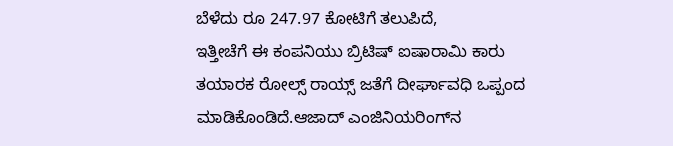ಬೆಳೆದು ರೂ 247.97 ಕೋಟಿಗೆ ತಲುಪಿದೆ,
ಇತ್ತೀಚೆಗೆ ಈ ಕಂಪನಿಯು ಬ್ರಿಟಿಷ್ ಐಷಾರಾಮಿ ಕಾರು ತಯಾರಕ ರೋಲ್ಸ್ ರಾಯ್ಸ್ ಜತೆಗೆ ದೀರ್ಘಾವಧಿ ಒಪ್ಪಂದ ಮಾಡಿಕೊಂಡಿದೆ.ಆಜಾದ್ ಎಂಜಿನಿಯರಿಂಗ್‌ನ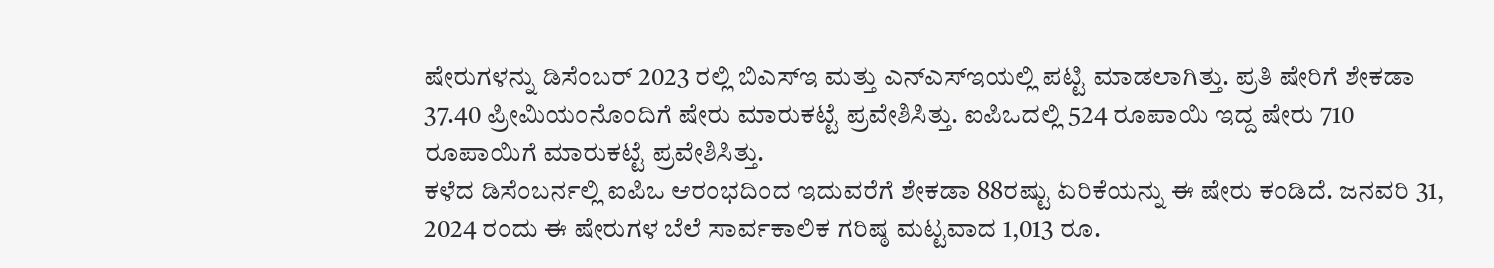ಷೇರುಗಳನ್ನು ಡಿಸೆಂಬರ್ 2023 ರಲ್ಲಿ ಬಿಎಸ್‌ಇ ಮತ್ತು ಎನ್‌ಎಸ್‌ಇಯಲ್ಲಿ ಪಟ್ಟಿ ಮಾಡಲಾಗಿತ್ತು. ಪ್ರತಿ ಷೇರಿಗೆ ಶೇಕಡಾ 37.40 ಪ್ರೀಮಿಯಂನೊಂದಿಗೆ ಷೇರು ಮಾರುಕಟ್ಟೆ ಪ್ರವೇಶಿಸಿತ್ತು. ಐಪಿಒದಲ್ಲಿ 524 ರೂಪಾಯಿ ಇದ್ದ ಷೇರು 710 ರೂಪಾಯಿಗೆ ಮಾರುಕಟ್ಟೆ ಪ್ರವೇಶಿಸಿತ್ತು.
ಕಳೆದ ಡಿಸೆಂಬರ್ನಲ್ಲಿ ಐಪಿಒ ಆರಂಭದಿಂದ ಇದುವರೆಗೆ ಶೇಕಡಾ 88ರಷ್ಟು ಏರಿಕೆಯನ್ನು ಈ ಷೇರು ಕಂಡಿದೆ. ಜನವರಿ 31, 2024 ರಂದು ಈ ಷೇರುಗಳ ಬೆಲೆ ಸಾರ್ವಕಾಲಿಕ ಗರಿಷ್ಠ ಮಟ್ಟವಾದ 1,013 ರೂ.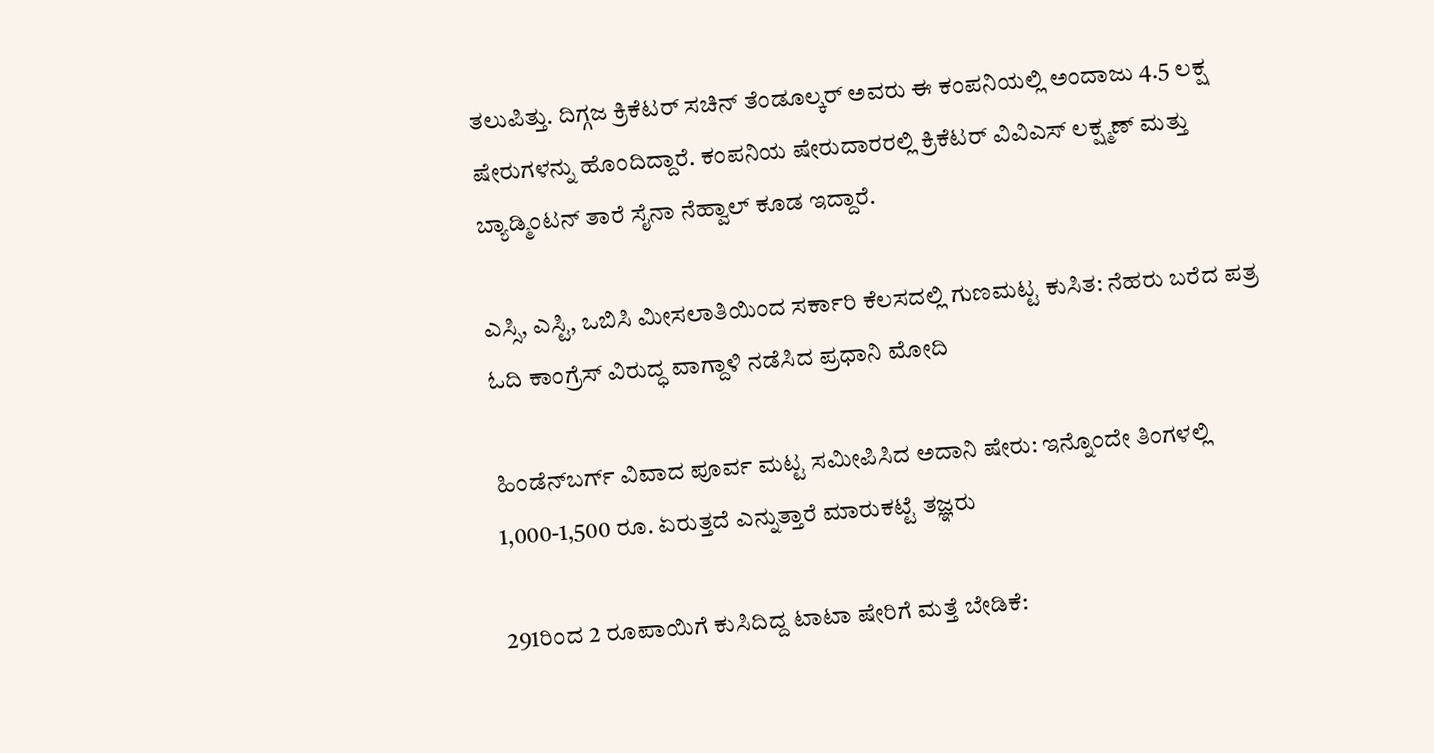ತಲುಪಿತ್ತು. ದಿಗ್ಗಜ ಕ್ರಿಕೆಟರ್ ಸಚಿನ್ ತೆಂಡೂಲ್ಕರ್ ಅವರು ಈ ಕಂಪನಿಯಲ್ಲಿ ಅಂದಾಜು 4.5 ಲಕ್ಷ ಷೇರುಗಳನ್ನು ಹೊಂದಿದ್ದಾರೆ. ಕಂಪನಿಯ ಷೇರುದಾರರಲ್ಲಿ ಕ್ರಿಕೆಟರ್ ವಿವಿಎಸ್ ಲಕ್ಷ್ಮಣ್ ಮತ್ತು ಬ್ಯಾಡ್ಮಿಂಟನ್ ತಾರೆ ಸೈನಾ ನೆಹ್ವಾಲ್ ಕೂಡ ಇದ್ದಾರೆ.

ಎಸ್ಸಿ, ಎಸ್ಟಿ, ಒಬಿಸಿ ಮೀಸಲಾತಿಯಿಂದ ಸರ್ಕಾರಿ ಕೆಲಸದಲ್ಲಿ ಗುಣಮಟ್ಟ ಕುಸಿತ: ನೆಹರು ಬರೆದ ಪತ್ರ ಓದಿ ಕಾಂಗ್ರೆಸ್ ವಿರುದ್ಧ ವಾಗ್ದಾಳಿ ನಡೆಸಿದ ಪ್ರಧಾನಿ ಮೋದಿ

ಹಿಂಡೆನ್‌ಬರ್ಗ್ ವಿವಾದ ಪೂರ್ವ ಮಟ್ಟ ಸಮೀಪಿಸಿದ ಅದಾನಿ ಷೇರು: ಇನ್ನೊಂದೇ ತಿಂಗಳಲ್ಲಿ 1,000-1,500 ರೂ. ಏರುತ್ತದೆ ಎನ್ನುತ್ತಾರೆ ಮಾರುಕಟ್ಟೆ ತಜ್ಞರು

291ರಿಂದ 2 ರೂಪಾಯಿಗೆ ಕುಸಿದಿದ್ದ ಟಾಟಾ ಷೇರಿಗೆ ಮತ್ತೆ ಬೇಡಿಕೆ: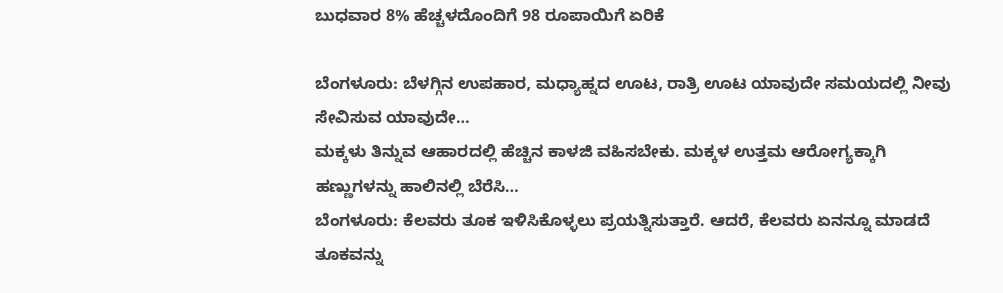ಬುಧವಾರ 8% ಹೆಚ್ಚಳದೊಂದಿಗೆ 98 ರೂಪಾಯಿಗೆ ಏರಿಕೆ

ಬೆಂಗಳೂರು: ಬೆಳಗ್ಗಿನ ಉಪಹಾರ, ಮಧ್ಯಾಹ್ನದ ಊಟ, ರಾತ್ರಿ ಊಟ ಯಾವುದೇ ಸಮಯದಲ್ಲಿ ನೀವು ಸೇವಿಸುವ ಯಾವುದೇ…
ಮಕ್ಕಳು ತಿನ್ನುವ ಆಹಾರದಲ್ಲಿ ಹೆಚ್ಚಿನ ಕಾಳಜಿ ವಹಿಸಬೇಕು. ಮಕ್ಕಳ ಉತ್ತಮ ಆರೋಗ್ಯಕ್ಕಾಗಿ ಹಣ್ಣುಗಳನ್ನು ಹಾಲಿನಲ್ಲಿ ಬೆರೆಸಿ…
ಬೆಂಗಳೂರು: ಕೆಲವರು ತೂಕ ಇಳಿಸಿಕೊಳ್ಳಲು ಪ್ರಯತ್ನಿಸುತ್ತಾರೆ. ಆದರೆ, ಕೆಲವರು ಏನನ್ನೂ ಮಾಡದೆ ತೂಕವನ್ನು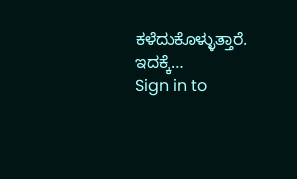ಕಳೆದುಕೊಳ್ಳುತ್ತಾರೆ. ಇದಕ್ಕೆ…
Sign in to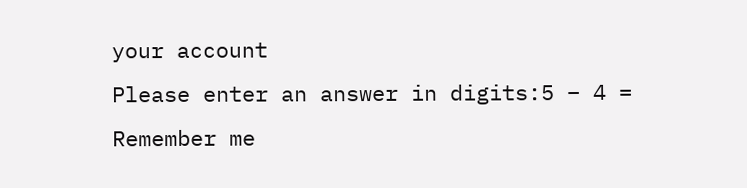your account
Please enter an answer in digits:5 − 4 =
Remember me